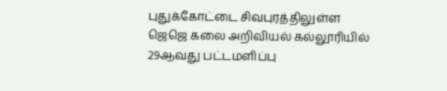புதுக்கோட்டை சிவபுரத்திலுள்ள ஜெஜெ கலை அறிவியல் கல்லூரியில் 29ஆவது பட்டமளிப்பு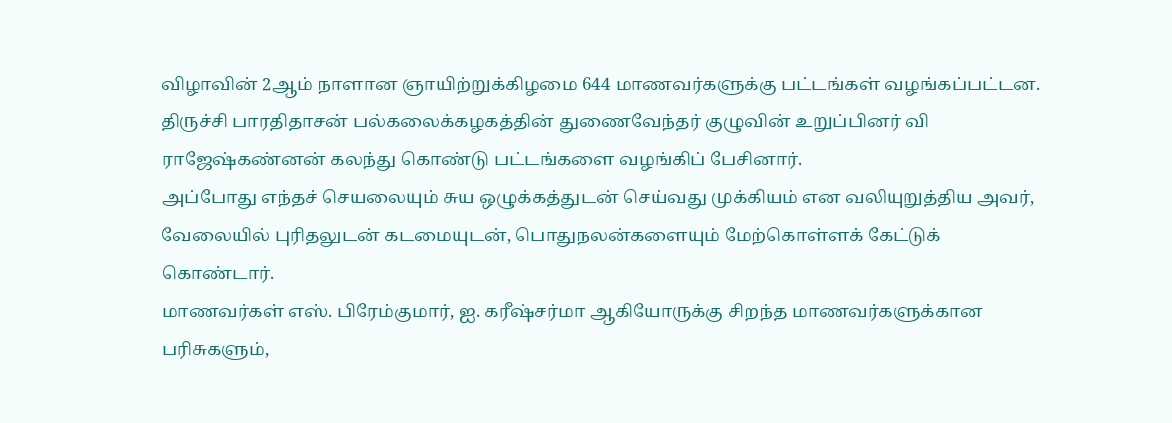விழாவின் 2ஆம் நாளான ஞாயிற்றுக்கிழமை 644 மாணவர்களுக்கு பட்டங்கள் வழங்கப்பட்டன.
திருச்சி பாரதிதாசன் பல்கலைக்கழகத்தின் துணைவேந்தர் குழுவின் உறுப்பினர் வி ராஜேஷ்கண்னன் கலந்து கொண்டு பட்டங்களை வழங்கிப் பேசினார்.
அப்போது எந்தச் செயலையும் சுய ஒழுக்கத்துடன் செய்வது முக்கியம் என வலியுறுத்திய அவர், வேலையில் புரிதலுடன் கடமையுடன், பொதுநலன்களையும் மேற்கொள்ளக் கேட்டுக் கொண்டார்.
மாணவர்கள் எஸ். பிரேம்குமார், ஐ. கரீஷ்சர்மா ஆகியோருக்கு சிறந்த மாணவர்களுக்கான பரிசுகளும்,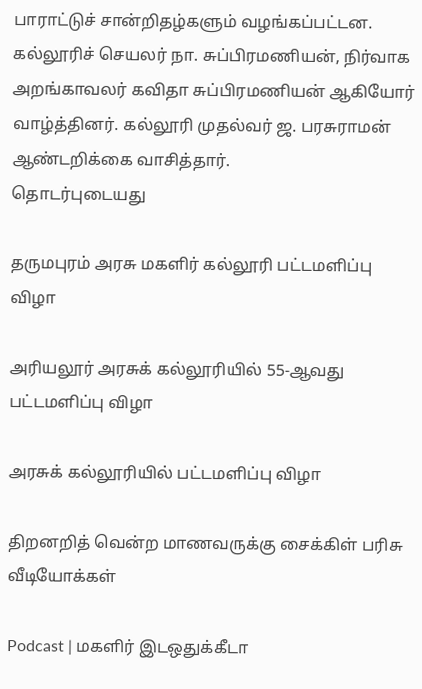பாராட்டுச் சான்றிதழ்களும் வழங்கப்பட்டன. கல்லூரிச் செயலர் நா. சுப்பிரமணியன், நிர்வாக அறங்காவலர் கவிதா சுப்பிரமணியன் ஆகியோர் வாழ்த்தினர். கல்லூரி முதல்வர் ஜ. பரசுராமன் ஆண்டறிக்கை வாசித்தார்.
தொடர்புடையது

தருமபுரம் அரசு மகளிர் கல்லூரி பட்டமளிப்பு விழா

அரியலூர் அரசுக் கல்லூரியில் 55-ஆவது பட்டமளிப்பு விழா

அரசுக் கல்லூரியில் பட்டமளிப்பு விழா

திறனறித் வென்ற மாணவருக்கு சைக்கிள் பரிசு
வீடியோக்கள்

Podcast | மகளிர் இடஒதுக்கீடா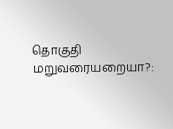தொகுதி மறுவரையறையா?: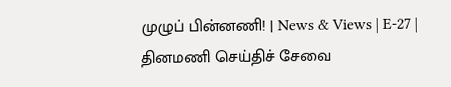முழுப் பின்னணி! | News & Views | E-27 |
தினமணி செய்திச் சேவை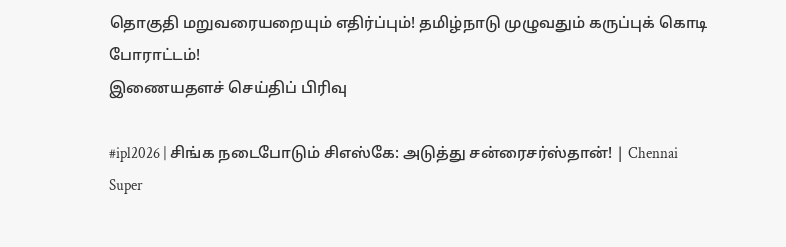தொகுதி மறுவரையறையும் எதிர்ப்பும்! தமிழ்நாடு முழுவதும் கருப்புக் கொடி போராட்டம்!
இணையதளச் செய்திப் பிரிவு

#ipl2026 | சிங்க நடைபோடும் சிஎஸ்கே: அடுத்து சன்ரைசர்ஸ்தான்! | Chennai Super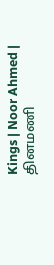Kings | Noor Ahmed |
தினமணி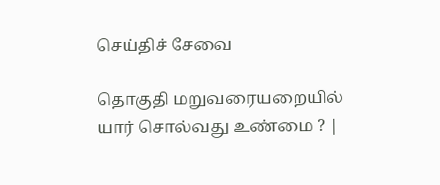செய்திச் சேவை

தொகுதி மறுவரையறையில் யார் சொல்வது உண்மை ? |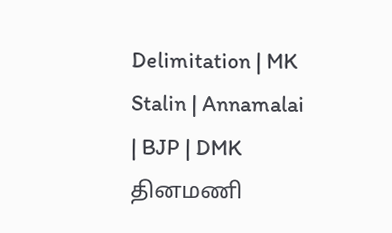Delimitation | MK Stalin | Annamalai | BJP | DMK
தினமணி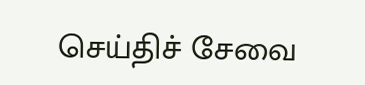செய்திச் சேவை